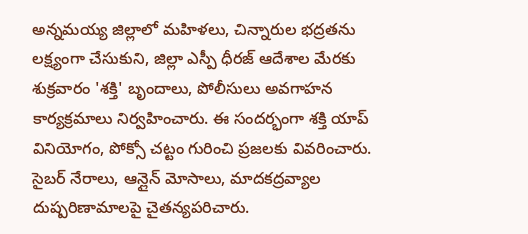అన్నమయ్య జిల్లాలో మహిళలు, చిన్నారుల భద్రతను లక్ష్యంగా చేసుకుని, జిల్లా ఎస్పీ ధీరజ్ ఆదేశాల మేరకు శుక్రవారం 'శక్తి' బృందాలు, పోలీసులు అవగాహన కార్యక్రమాలు నిర్వహించారు. ఈ సందర్భంగా శక్తి యాప్ వినియోగం, పోక్సో చట్టం గురించి ప్రజలకు వివరించారు. సైబర్ నేరాలు, ఆన్లైన్ మోసాలు, మాదకద్రవ్యాల దుష్పరిణామాలపై చైతన్యపరిచారు.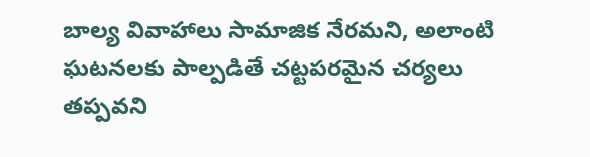బాల్య వివాహాలు సామాజిక నేరమని, అలాంటి ఘటనలకు పాల్పడితే చట్టపరమైన చర్యలు తప్పవని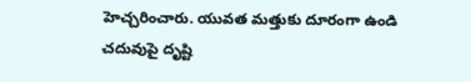హెచ్చరించారు. యువత మత్తుకు దూరంగా ఉండి చదువుపై దృష్టి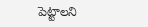పెట్టాలని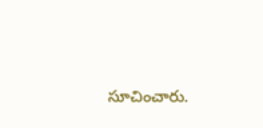సూచించారు.